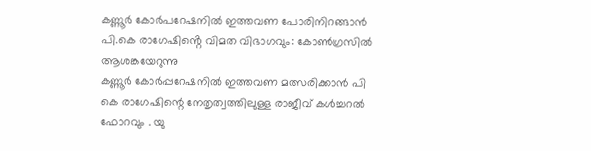കണ്ണൂർ കോർപറേഷനിൽ ഇത്തവണ പോരിനിറങ്ങാൻ പി.കെ രാഗേഷിൻ്റെ വിമത വിഭാഗവും: കോൺഗ്രസിൽ ആശങ്കയേറുന്നു
കണ്ണൂർ കോർപ്പറേഷനിൽ ഇത്തവണ മത്സരിക്കാൻ പി കെ രാഗേഷിന്റെ നേതൃത്വത്തിലുള്ള രാജീവ് കൾച്ചറൽ ഫോറവും . യു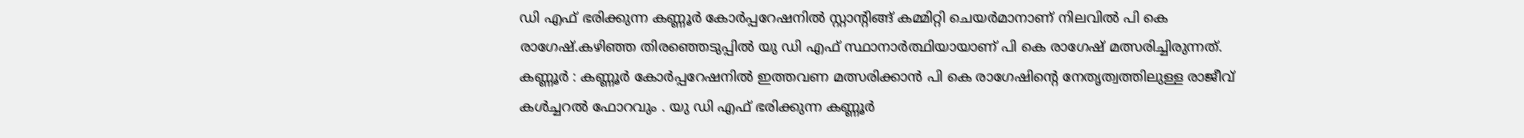ഡി എഫ് ഭരിക്കുന്ന കണ്ണൂർ കോർപ്പറേഷനിൽ സ്റ്റാന്റിങ്ങ് കമ്മിറ്റി ചെയർമാനാണ് നിലവിൽ പി കെ രാഗേഷ്.കഴിഞ്ഞ തിരഞ്ഞെടുപ്പിൽ യു ഡി എഫ് സ്ഥാനാർത്ഥിയായാണ് പി കെ രാഗേഷ് മത്സരിച്ചിരുന്നത്.
കണ്ണൂർ : കണ്ണൂർ കോർപ്പറേഷനിൽ ഇത്തവണ മത്സരിക്കാൻ പി കെ രാഗേഷിന്റെ നേതൃത്വത്തിലുള്ള രാജീവ് കൾച്ചറൽ ഫോറവും . യു ഡി എഫ് ഭരിക്കുന്ന കണ്ണൂർ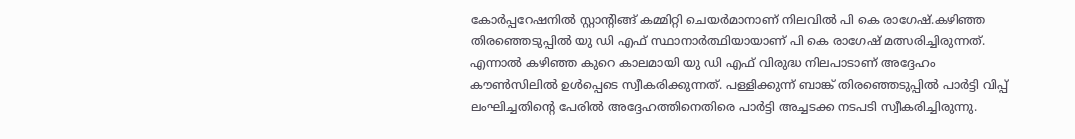കോർപ്പറേഷനിൽ സ്റ്റാന്റിങ്ങ് കമ്മിറ്റി ചെയർമാനാണ് നിലവിൽ പി കെ രാഗേഷ്.കഴിഞ്ഞ തിരഞ്ഞെടുപ്പിൽ യു ഡി എഫ് സ്ഥാനാർത്ഥിയായാണ് പി കെ രാഗേഷ് മത്സരിച്ചിരുന്നത്. എന്നാൽ കഴിഞ്ഞ കുറെ കാലമായി യു ഡി എഫ് വിരുദ്ധ നിലപാടാണ് അദ്ദേഹം കൗൺസിലിൽ ഉൾപ്പെടെ സ്വീകരിക്കുന്നത്. പള്ളിക്കുന്ന് ബാങ്ക് തിരഞ്ഞെടുപ്പിൽ പാർട്ടി വിപ്പ് ലംഘിച്ചതിന്റെ പേരിൽ അദ്ദേഹത്തിനെതിരെ പാർട്ടി അച്ചടക്ക നടപടി സ്വീകരിച്ചിരുന്നു.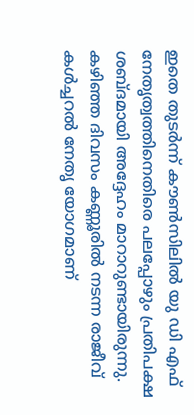ഇതെ തുടർന്ന് കൗൺസിലിൽ യു ഡി എഫ് നേതൃത്വത്തിനെതിരെ പലപ്പോഴും പ്രതിപക്ഷ ശബ്ദമായി അദ്ദേഹം മാറാറുണ്ടായിരുന്നു. കഴിഞ്ഞ ദിവസം കണ്ണൂരിൽ നടന്ന രാജീവ് കൾച്ചറൽ നേതൃ യോഗമാണ്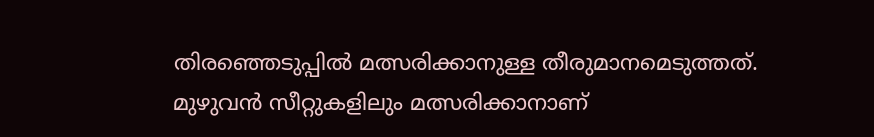തിരഞ്ഞെടുപ്പിൽ മത്സരിക്കാനുള്ള തീരുമാനമെടുത്തത്. മുഴുവൻ സീറ്റുകളിലും മത്സരിക്കാനാണ്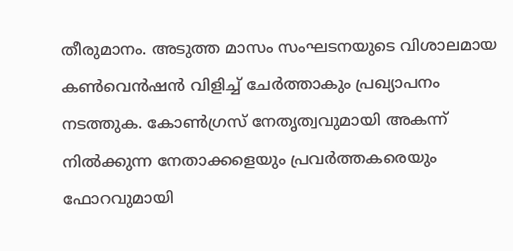തീരുമാനം. അടുത്ത മാസം സംഘടനയുടെ വിശാലമായ കൺവെൻഷൻ വിളിച്ച് ചേർത്താകും പ്രഖ്യാപനം നടത്തുക. കോൺഗ്രസ് നേതൃത്വവുമായി അകന്ന് നിൽക്കുന്ന നേതാക്കളെയും പ്രവർത്തകരെയും ഫോറവുമായി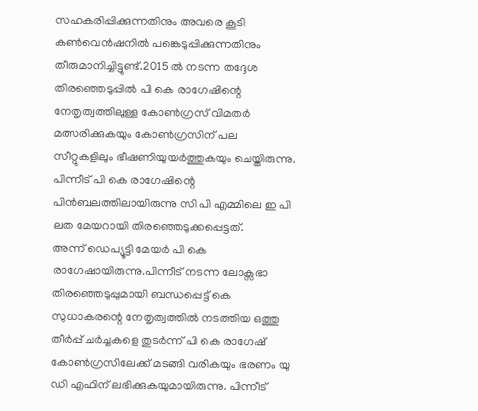സഹകരിപ്പിക്കുന്നതിനും അവരെ കൂടി കൺവെൻഷനിൽ പങ്കെടുപ്പിക്കുന്നതിനും തീരുമാനിച്ചിട്ടുണ്ട്.2015 ൽ നടന്ന തദ്ദേശ തിരഞ്ഞെടുപ്പിൽ പി കെ രാഗേഷിന്റെ നേതൃത്വത്തിലുള്ള കോൺഗ്രസ് വിമതർ മത്സരിക്കുകയും കോൺഗ്രസിന് പല സീറ്റുകളിലും ഭീഷണിയുയർത്തുകയും ചെയ്തിരുന്നു. പിന്നീട് പി കെ രാഗേഷിന്റെ പിൻബലത്തിലായിരുന്നു സി പി എമ്മിലെ ഇ പി ലത മേയറായി തിരഞ്ഞെടുക്കപ്പെട്ടത്.
അന്ന് ഡെപ്യൂട്ടി മേയർ പി കെ രാഗേഷായിരുന്നു.പിന്നീട് നടന്ന ലോക്സഭാ തിരഞ്ഞെടുപ്പുമായി ബന്ധപ്പെട്ട് കെ സുധാകരന്റെ നേതൃത്വത്തിൽ നടത്തിയ ഒത്തു തീർപ്പ് ചർച്ചകളെ തുടർന്ന് പി കെ രാഗേഷ് കോൺഗ്രസിലേക്ക് മടങ്ങി വരികയും ഭരണം യു ഡി എഫിന് ലഭിക്കുകയുമായിരുന്നു. പിന്നീട്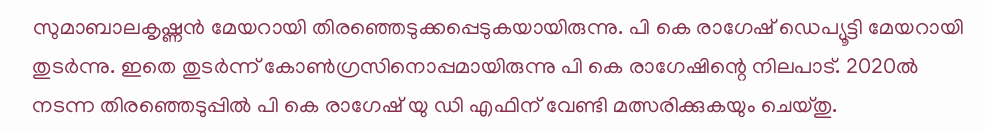സുമാബാലകൃഷ്ണൻ മേയറായി തിരഞ്ഞെടുക്കപ്പെടുകയായിരുന്നു. പി കെ രാഗേഷ് ഡെപ്യൂട്ടി മേയറായി തുടർന്നു. ഇതെ തുടർന്ന് കോൺഗ്രസിനൊപ്പമായിരുന്നു പി കെ രാഗേഷിന്റെ നിലപാട്. 2020ൽ നടന്ന തിരഞ്ഞെടുപ്പിൽ പി കെ രാഗേഷ് യു ഡി എഫിന് വേണ്ടി മത്സരിക്കുകയും ചെയ്തു.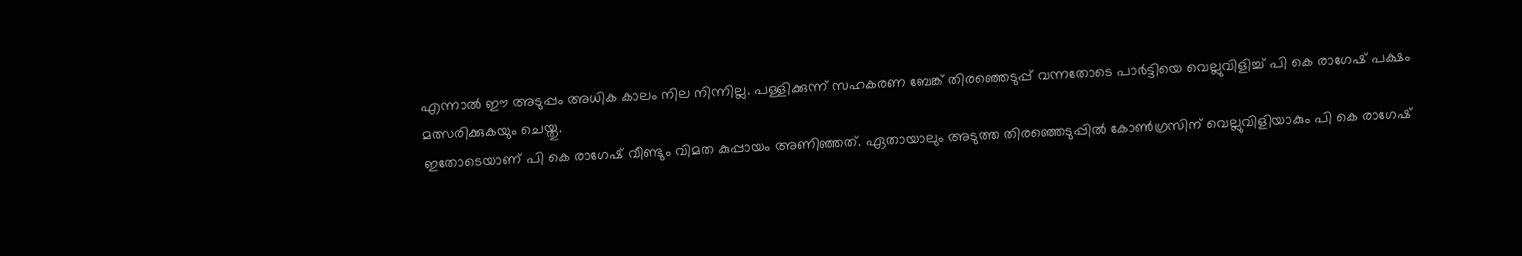എന്നാൽ ഈ അടുപ്പം അധിക കാലം നില നിന്നില്ല. പള്ളിക്കുന്ന് സഹകരണ ബേങ്ക് തിരഞ്ഞെടുപ്പ് വന്നതോടെ പാർട്ടിയെ വെല്ലുവിളിച്ച് പി കെ രാഗേഷ് പക്ഷം മത്സരിക്കുകയും ചെയ്തു.
ഇതോടെയാണ് പി കെ രാഗേഷ് വീണ്ടും വിമത കുപ്പായം അണിഞ്ഞത്. ഏതായാലും അടുത്ത തിരഞ്ഞെടുപ്പിൽ കോൺഗ്രസിന് വെല്ലുവിളിയാകും പി കെ രാഗേഷ്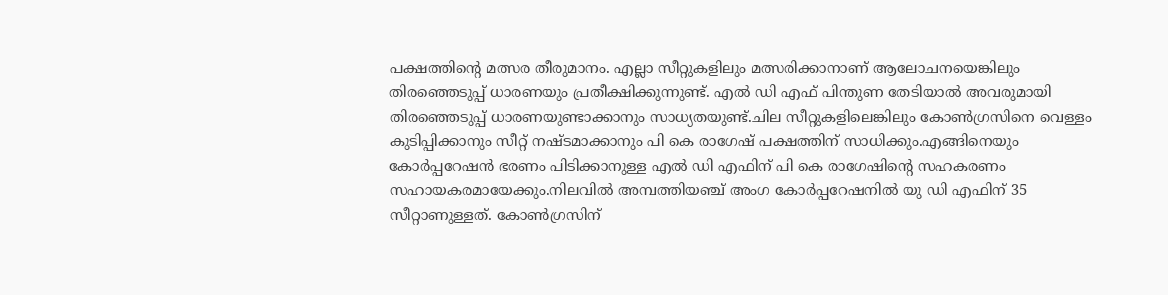പക്ഷത്തിന്റെ മത്സര തീരുമാനം. എല്ലാ സീറ്റുകളിലും മത്സരിക്കാനാണ് ആലോചനയെങ്കിലും തിരഞ്ഞെടുപ്പ് ധാരണയും പ്രതീക്ഷിക്കുന്നുണ്ട്. എൽ ഡി എഫ് പിന്തുണ തേടിയാൽ അവരുമായി തിരഞ്ഞെടുപ്പ് ധാരണയുണ്ടാക്കാനും സാധ്യതയുണ്ട്.ചില സീറ്റുകളിലെങ്കിലും കോൺഗ്രസിനെ വെള്ളം കുടിപ്പിക്കാനും സീറ്റ് നഷ്ടമാക്കാനും പി കെ രാഗേഷ് പക്ഷത്തിന് സാധിക്കും.എങ്ങിനെയും കോർപ്പറേഷൻ ഭരണം പിടിക്കാനുള്ള എൽ ഡി എഫിന് പി കെ രാഗേഷിന്റെ സഹകരണം സഹായകരമായേക്കും.നിലവിൽ അമ്പത്തിയഞ്ച് അംഗ കോർപ്പറേഷനിൽ യു ഡി എഫിന് 35 സീറ്റാണുള്ളത്. കോൺഗ്രസിന്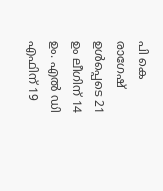പി കെ രാഗേഷ് ഉൾപ്പെടെ 21 ഉം ലീഗിന് 14 ഉം. എൽ ഡി എഫിന് 19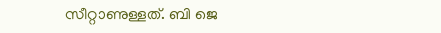സീറ്റാണുള്ളത്. ബി ജെ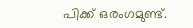പിക്ക് ഒരംഗമുണ്ട്.